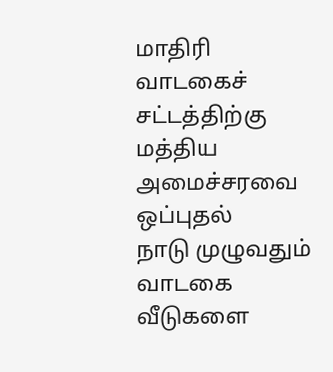மாதிரி வாடகைச் சட்டத்திற்கு மத்திய அமைச்சரவை ஒப்புதல்
நாடு முழுவதும் வாடகை வீடுகளை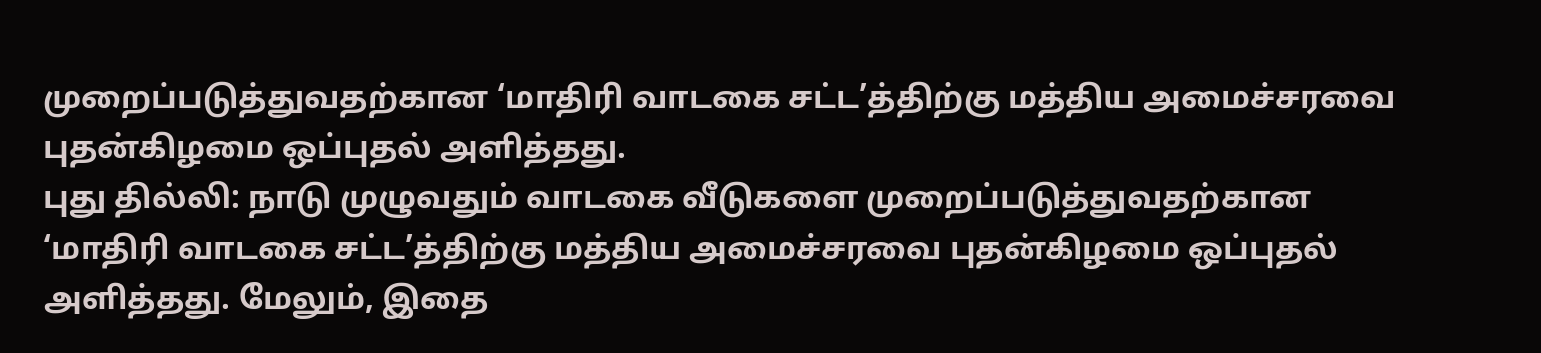முறைப்படுத்துவதற்கான ‘மாதிரி வாடகை சட்ட’த்திற்கு மத்திய அமைச்சரவை புதன்கிழமை ஒப்புதல் அளித்தது.
புது தில்லி: நாடு முழுவதும் வாடகை வீடுகளை முறைப்படுத்துவதற்கான ‘மாதிரி வாடகை சட்ட’த்திற்கு மத்திய அமைச்சரவை புதன்கிழமை ஒப்புதல் அளித்தது. மேலும், இதை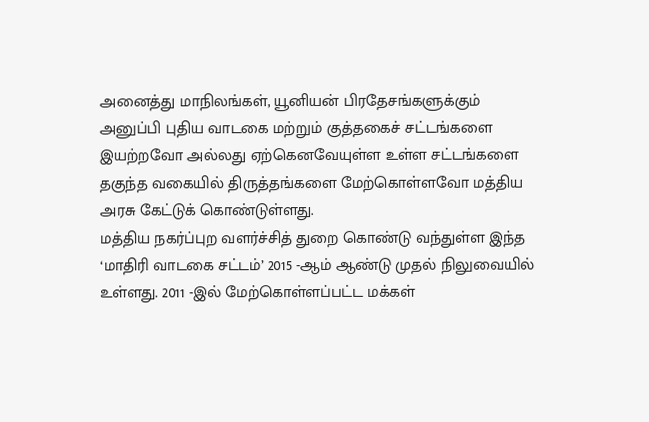அனைத்து மாநிலங்கள், யூனியன் பிரதேசங்களுக்கும் அனுப்பி புதிய வாடகை மற்றும் குத்தகைச் சட்டங்களை இயற்றவோ அல்லது ஏற்கெனவேயுள்ள உள்ள சட்டங்களை தகுந்த வகையில் திருத்தங்களை மேற்கொள்ளவோ மத்திய அரசு கேட்டுக் கொண்டுள்ளது.
மத்திய நகர்ப்புற வளர்ச்சித் துறை கொண்டு வந்துள்ள இந்த ‘மாதிரி வாடகை சட்டம்’ 2015 -ஆம் ஆண்டு முதல் நிலுவையில் உள்ளது. 2011 -இல் மேற்கொள்ளப்பட்ட மக்கள்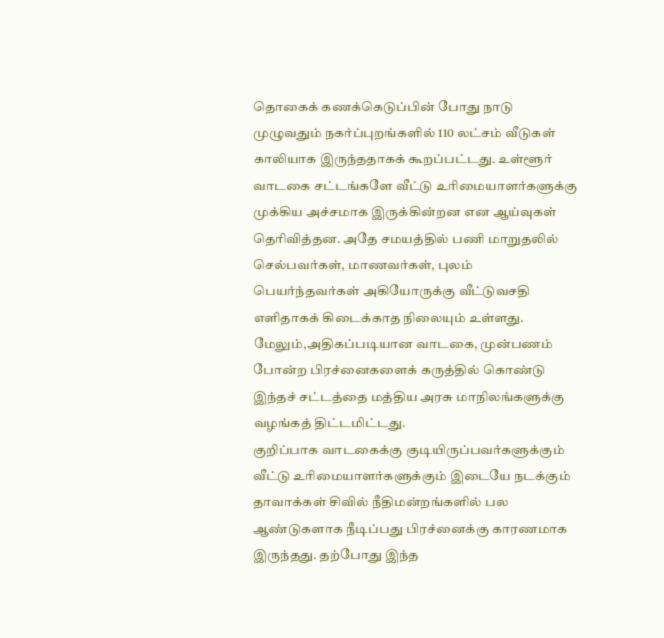தொகைக் கணக்கெடுப்பின் போது நாடு முழுவதும் நகர்ப்புறங்களில் 110 லட்சம் வீடுகள் காலியாக இருந்ததாகக் கூறப்பட்டது. உள்ளூர் வாடகை சட்டங்களே வீட்டு உரிமையாளர்களுக்கு முக்கிய அச்சமாக இருக்கின்றன என ஆய்வுகள் தெரிவித்தன. அதே சமயத்தில் பணி மாறுதலில் செல்பவர்கள், மாணவர்கள், புலம் பெயர்ந்தவர்கள் அகியோருக்கு வீட்டுவசதி எளிதாகக் கிடைக்காத நிலையும் உள்ளது. மேலும்,அதிகப்படியான வாடகை, முன்பணம் போன்ற பிரச்னைகளைக் கருத்தில் கொண்டு இந்தச் சட்டத்தை மத்திய அரசு மாநிலங்களுக்கு வழங்கத் திட்டமிட்டது.
குறிப்பாக வாடகைக்கு குடியிருப்பவர்களுக்கும் வீட்டு உரிமையாளர்களுக்கும் இடையே நடக்கும் தாவாக்கள் சிவில் நீதிமன்றங்களில் பல ஆண்டுகளாக நீடிப்பது பிரச்னைக்கு காரணமாக இருந்தது. தற்போது இந்த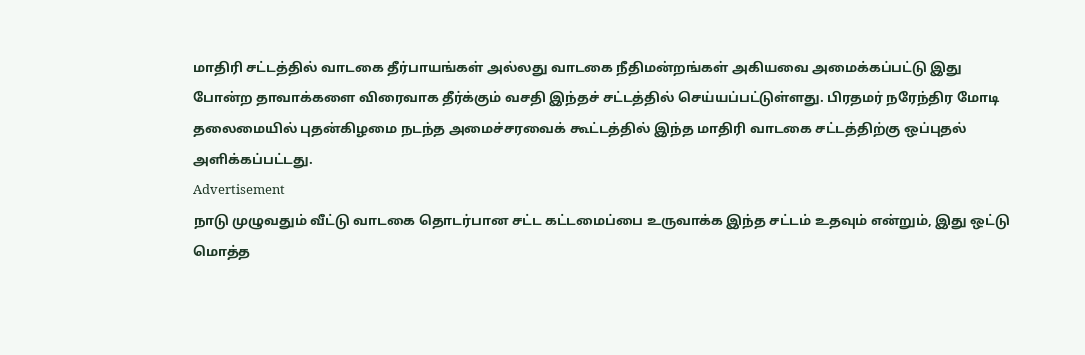மாதிரி சட்டத்தில் வாடகை தீர்பாயங்கள் அல்லது வாடகை நீதிமன்றங்கள் அகியவை அமைக்கப்பட்டு இது போன்ற தாவாக்களை விரைவாக தீர்க்கும் வசதி இந்தச் சட்டத்தில் செய்யப்பட்டுள்ளது. பிரதமர் நரேந்திர மோடி தலைமையில் புதன்கிழமை நடந்த அமைச்சரவைக் கூட்டத்தில் இந்த மாதிரி வாடகை சட்டத்திற்கு ஒப்புதல் அளிக்கப்பட்டது.
Advertisement
நாடு முழுவதும் வீட்டு வாடகை தொடர்பான சட்ட கட்டமைப்பை உருவாக்க இந்த சட்டம் உதவும் என்றும், இது ஒட்டு மொத்த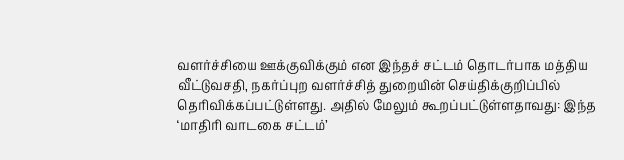வளர்ச்சியை ஊக்குவிக்கும் என இந்தச் சட்டம் தொடர்பாக மத்திய வீட்டுவசதி, நகர்ப்புற வளர்ச்சித் துறையின் செய்திக்குறிப்பில் தெரிவிக்கப்பட்டுள்ளது. அதில் மேலும் கூறப்பட்டுள்ளதாவது: இந்த ‘மாதிரி வாடகை சட்டம்’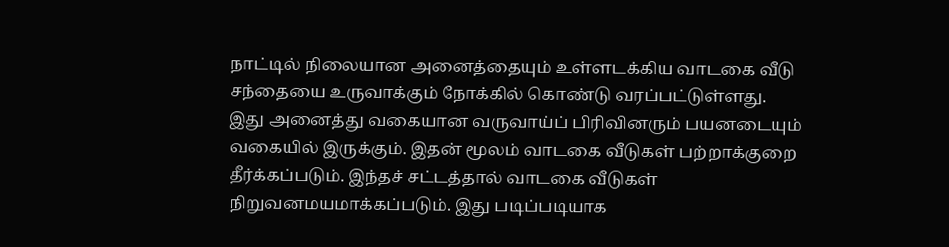நாட்டில் நிலையான அனைத்தையும் உள்ளடக்கிய வாடகை வீடு சந்தையை உருவாக்கும் நோக்கில் கொண்டு வரப்பட்டுள்ளது.
இது அனைத்து வகையான வருவாய்ப் பிரிவினரும் பயனடையும் வகையில் இருக்கும். இதன் மூலம் வாடகை வீடுகள் பற்றாக்குறை தீர்க்கப்படும். இந்தச் சட்டத்தால் வாடகை வீடுகள் நிறுவனமயமாக்கப்படும். இது படிப்படியாக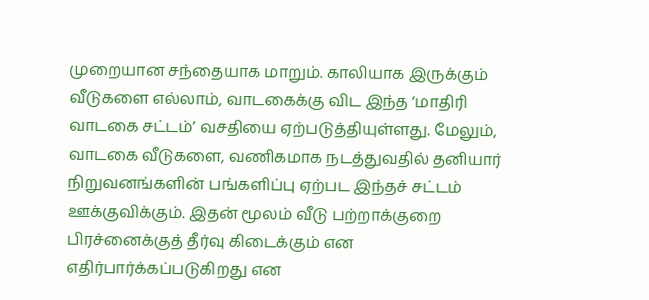முறையான சந்தையாக மாறும். காலியாக இருக்கும் வீடுகளை எல்லாம், வாடகைக்கு விட இந்த ‘மாதிரி வாடகை சட்டம்’ வசதியை ஏற்படுத்தியுள்ளது. மேலும், வாடகை வீடுகளை, வணிகமாக நடத்துவதில் தனியார் நிறுவனங்களின் பங்களிப்பு ஏற்பட இந்தச் சட்டம் ஊக்குவிக்கும். இதன் மூலம் வீடு பற்றாக்குறை பிரச்னைக்குத் தீர்வு கிடைக்கும் என எதிர்பார்க்கப்படுகிறது என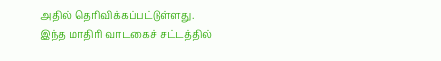அதில் தெரிவிக்கப்பட்டுள்ளது.
இந்த மாதிரி வாடகைச் சட்டத்தில்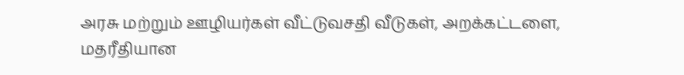அரசு மற்றும் ஊழியர்கள் வீட்டுவசதி வீடுகள், அறக்கட்டளை, மதரீதியான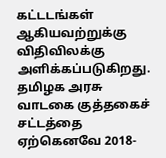கட்டடங்கள் ஆகியவற்றுக்கு விதிவிலக்கு அளிக்கப்படுகிறது.
தமிழக அரசு வாடகை குத்தகைச் சட்டத்தை ஏற்கெனவே 2018-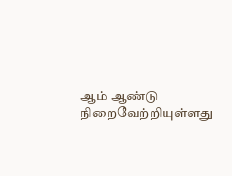ஆம் ஆண்டு நிறைவேற்றியுள்ளது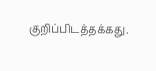குறிப்பிடத்தக்கது.